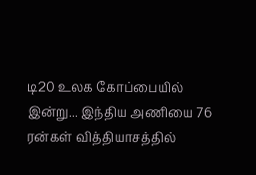டி20 உலக கோப்பையில் இன்று... இந்திய அணியை 76 ரன்கள் வித்தியாசத்தில்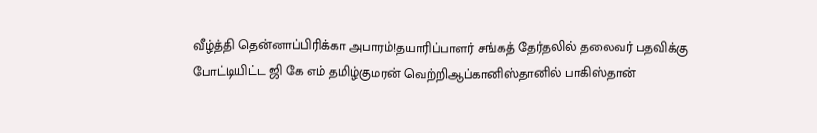வீழ்த்தி தென்னாப்பிரிக்கா அபாரம்!தயாரிப்பாளர் சங்கத் தேர்தலில் தலைவர் பதவிக்கு போட்டியிட்ட ஜி கே எம் தமிழ்குமரன் வெற்றிஆப்கானிஸ்தானில் பாகிஸ்தான்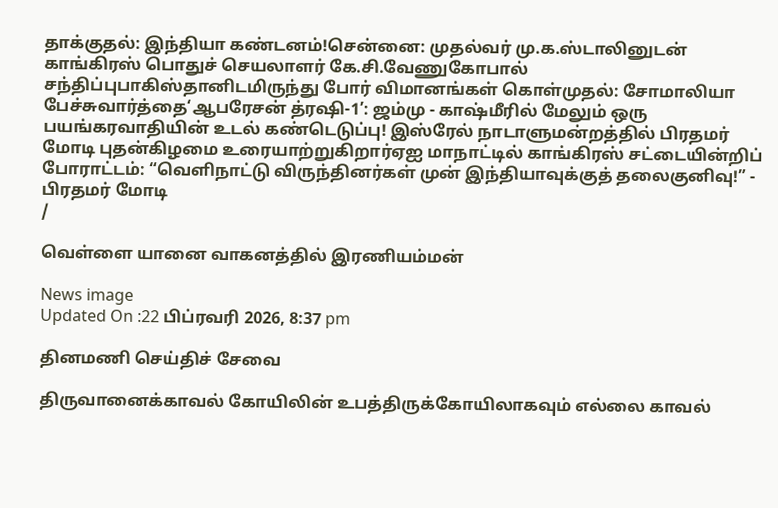தாக்குதல்: இந்தியா கண்டனம்!சென்னை: முதல்வர் மு.க.ஸ்டாலினுடன் காங்கிரஸ் பொதுச் செயலாளர் கே.சி.வேணுகோபால் சந்திப்புபாகிஸ்தானிடமிருந்து போர் விமானங்கள் கொள்முதல்: சோமாலியா பேச்சுவார்த்தை‘ஆபரேசன் த்ரஷி-1’: ஜம்மு - காஷ்மீரில் மேலும் ஒரு பயங்கரவாதியின் உடல் கண்டெடுப்பு! இஸ்ரேல் நாடாளுமன்றத்தில் பிரதமர் மோடி புதன்கிழமை உரையாற்றுகிறார்ஏஐ மாநாட்டில் காங்கிரஸ் சட்டையின்றிப் போராட்டம்: “வெளிநாட்டு விருந்தினர்கள் முன் இந்தியாவுக்குத் தலைகுனிவு!” - பிரதமர் மோடி
/

வெள்ளை யானை வாகனத்தில் இரணியம்மன்

News image
Updated On :22 பிப்ரவரி 2026, 8:37 pm

தினமணி செய்திச் சேவை

திருவானைக்காவல் கோயிலின் உபத்திருக்கோயிலாகவும் எல்லை காவல்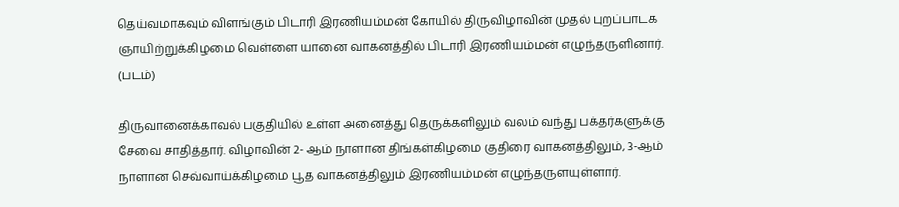தெய்வமாகவும் விளங்கும் பிடாரி இரணியம்மன் கோயில் திருவிழாவின் முதல் புறப்பாடக ஞாயிற்றுக்கிழமை வெள்ளை யானை வாகனத்தில் பிடாரி இரணியம்மன் எழுந்தருளினார். (படம்)

திருவானைக்காவல் பகுதியில் உள்ள அனைத்து தெருக்களிலும் வலம் வந்து பக்தர்களுக்கு சேவை சாதித்தார். விழாவின் 2- ஆம் நாளான திங்கள்கிழமை குதிரை வாகனத்திலும், 3-ஆம் நாளான செவ்வாய்க்கிழமை பூத வாகனத்திலும் இரணியம்மன் எழுந்தருளயுள்ளார்.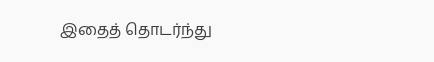இதைத் தொடர்ந்து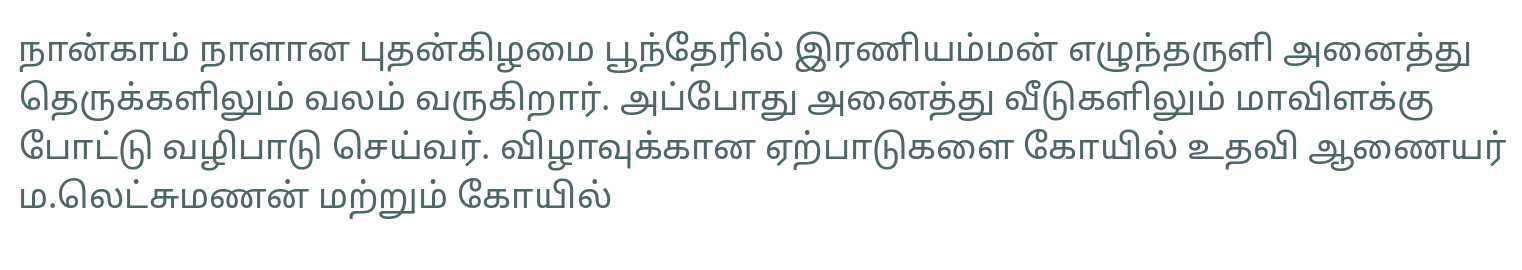நான்காம் நாளான புதன்கிழமை பூந்தேரில் இரணியம்மன் எழுந்தருளி அனைத்து தெருக்களிலும் வலம் வருகிறார். அப்போது அனைத்து வீடுகளிலும் மாவிளக்கு போட்டு வழிபாடு செய்வர். விழாவுக்கான ஏற்பாடுகளை கோயில் உதவி ஆணையர் ம.லெட்சுமணன் மற்றும் கோயில்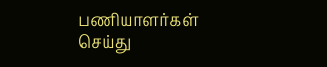பணியாளர்கள் செய்து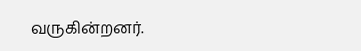வருகின்றனர்.